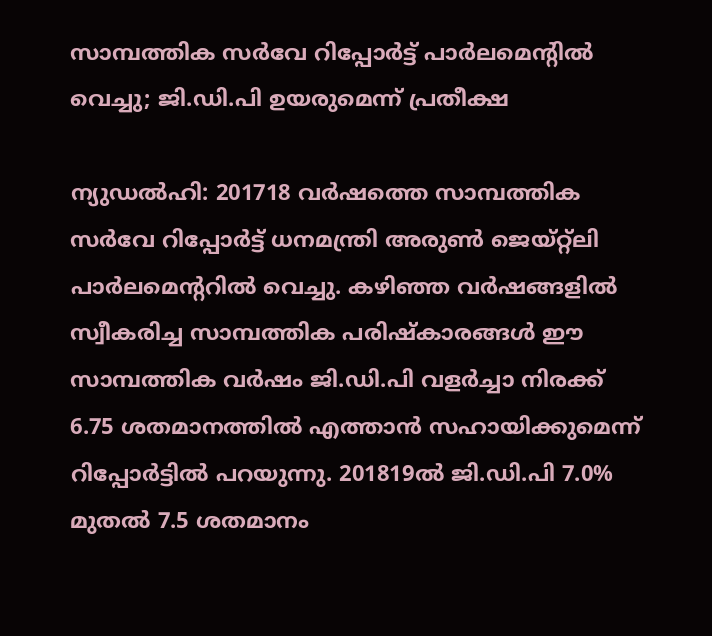സാമ്പത്തിക സര്‍വേ റിപ്പോര്‍ട്ട് പാര്‍ലമെന്റില്‍ വെച്ചു; ജി.ഡി.പി ഉയരുമെന്ന് പ്രതീക്ഷ

ന്യുഡല്‍ഹി: 201718 വര്‍ഷത്തെ സാമ്പത്തിക സര്‍വേ റിപ്പോര്‍ട്ട് ധനമന്ത്രി അരുണ്‍ ജെയ്റ്റ്‌ലി പാര്‍ലമെന്ററില്‍ വെച്ചു. കഴിഞ്ഞ വര്‍ഷങ്ങളില്‍ സ്വീകരിച്ച സാമ്പത്തിക പരിഷ്‌കാരങ്ങള്‍ ഈ സാമ്പത്തിക വര്‍ഷം ജി.ഡി.പി വളര്‍ച്ചാ നിരക്ക് 6.75 ശതമാനത്തില്‍ എത്താന്‍ സഹായിക്കുമെന്ന് റിപ്പോര്‍ട്ടില്‍ പറയുന്നു. 201819ല്‍ ജി.ഡി.പി 7.0% മുതല്‍ 7.5 ശതമാനം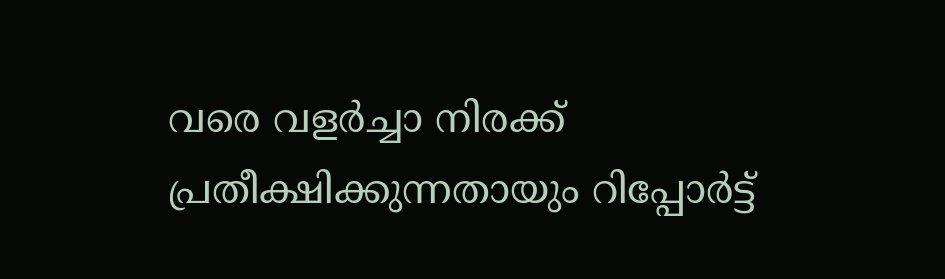വരെ വളര്‍ച്ചാ നിരക്ക് പ്രതീക്ഷിക്കുന്നതായും റിപ്പോര്‍ട്ട്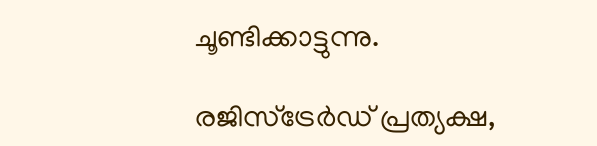ചൂണ്ടിക്കാട്ടുന്നു.

രജിസ്‌ട്രേര്‍ഡ് പ്രത്യക്ഷ,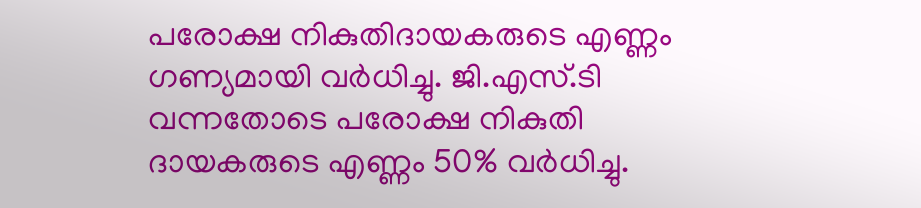പരോക്ഷ നികുതിദായകരുടെ എണ്ണം ഗണ്യമായി വര്‍ധിച്ചു. ജി.എസ്.ടി വന്നതോടെ പരോക്ഷ നികുതി ദായകരുടെ എണ്ണം 50% വര്‍ധിച്ചു.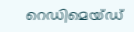റെഡിമെയ്ഡ്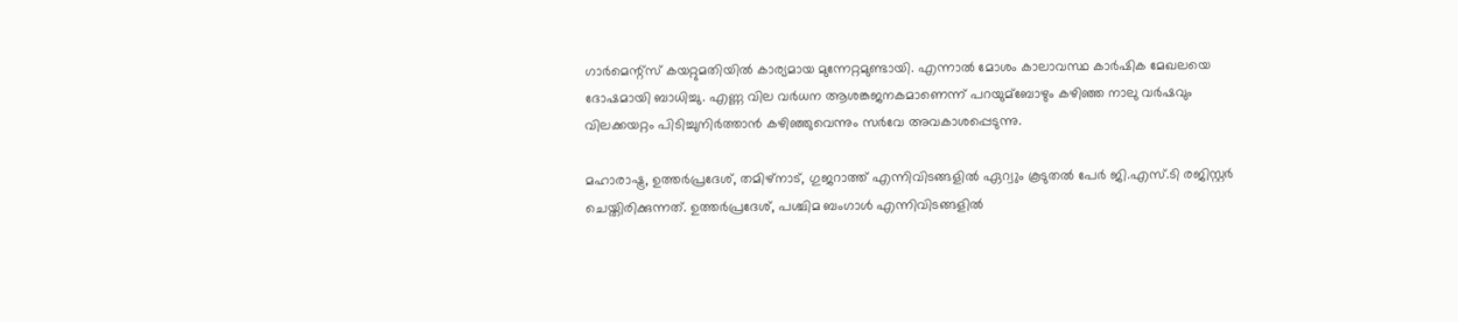ഗാര്‍മെന്റ്‌സ് കയറ്റുമതിയില്‍ കാര്യമായ മുന്നേറ്റമുണ്ടായി. എന്നാല്‍ മോശം കാലാവസ്ഥ കാര്‍ഷിക മേഖലയെ ദോഷമായി ബാധിച്ചു. എണ്ണ വില വര്‍ധന ആശങ്കജനകമാണെന്ന് പറയുമ്‌ബോഴും കഴിഞ്ഞ നാലു വര്‍ഷവും വിലക്കയറ്റം പിടിച്ചുനിര്‍ത്താന്‍ കഴിഞ്ഞുവെന്നും സര്‍വേ അവകാശപ്പെടുന്നു.

മഹാരാഷ്ട്ര, ഉത്തര്‍പ്രദേശ്, തമിഴ്‌നാട്, ഗുജറാത്ത് എന്നിവിടങ്ങളില്‍ ഏറ്വും കൂടുതല്‍ പേര്‍ ജി.എസ്.ടി രജിസ്റ്റര്‍ ചെയ്തിരിക്കുന്നത്. ഉത്തര്‍പ്രദേശ്, പശ്ചിമ ബംഗാള്‍ എന്നിവിടങ്ങളില്‍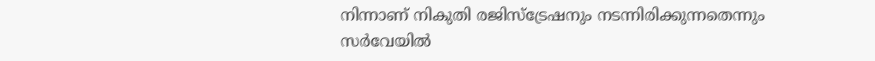നിന്നാണ് നികുതി രജിസ്‌ട്രേഷനും നടന്നിരിക്കുന്നതെന്നും സര്‍വേയില്‍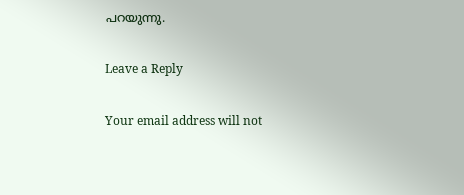പറയുന്നു.

Leave a Reply

Your email address will not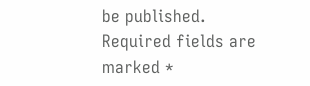be published. Required fields are marked *